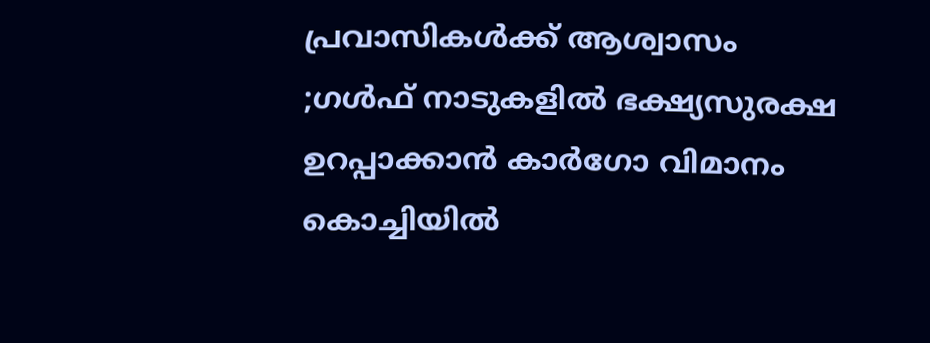പ്രവാസികൾക്ക് ആശ്വാസം ;ഗൾഫ് നാടുകളിൽ ഭക്ഷ്യസുരക്ഷ ഉറപ്പാക്കാൻ കാർഗോ വിമാനം കൊച്ചിയിൽ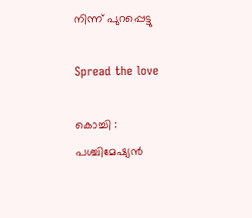നിന്ന് പുറപ്പെട്ടു

Spread the love

കൊച്ചി : പശ്ചിമേഷ്യൻ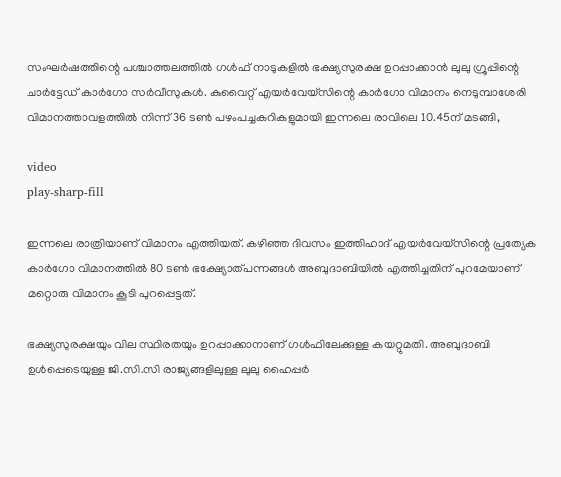സംഘർഷത്തിന്റെ പശ്ചാത്തലത്തിൽ ഗൾഫ് നാടുകളിൽ ഭക്ഷ്യസുരക്ഷ ഉറപ്പാക്കാൻ ലുലു ഗ്രൂപ്പിന്റെ ചാർട്ടേഡ് കാർഗോ സർ‌വീസുകൾ. കുവൈറ്റ് എയ‌ർവേയ്സിന്റെ കാർഗോ വിമാനം നെടുമ്പാശേരി വിമാനത്താവളത്തിൽ നിന്ന് 36 ടൺ പഴംപച്ചകറികളുമായി ഇന്നലെ രാവിലെ 10.45ന് മടങ്ങി,

video
play-sharp-fill

ഇന്നലെ രാത്രിയാണ് വിമാനം എത്തിയത്. കഴിഞ്ഞ ദിവസം ഇത്തിഹാദ് എയർവേയ്‌സിന്റെ പ്രത്യേക കാർഗോ വിമാനത്തിൽ 80 ടൺ ഭക്ഷ്യോത്പന്നങ്ങൾ അബുദാബിയിൽ എത്തിച്ചതിന് പുറമേയാണ് മറ്റൊരു വിമാനം കൂടി പുറപ്പെട്ടത്.

ഭക്ഷ്യസുരക്ഷയും വില സ്ഥിരതയും ഉറപ്പാക്കാനാണ് ഗൾഫിലേക്കുള്ള കയറ്റുമതി. അബുദാബി ഉൾപ്പെടെയുള്ള ജി.സി.സി രാജ്യങ്ങളിലുള്ള ലുലു ഹൈപ്പർ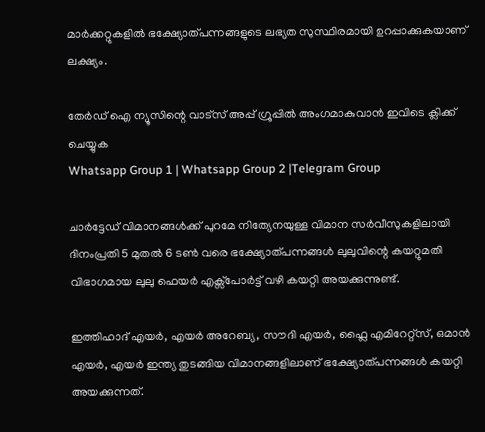മാർക്കറ്റുകളിൽ ഭക്ഷ്യോത്പന്നങ്ങളുടെ ലഭ്യത സുസ്ഥിരമായി ഉറപ്പാക്കുകയാണ് ലക്ഷ്യം.

തേർഡ് ഐ ന്യൂസിന്റെ വാട്സ് അപ്പ് ഗ്രൂപ്പിൽ അംഗമാകുവാൻ ഇവിടെ ക്ലിക്ക് ചെയ്യുക
Whatsapp Group 1 | Whatsapp Group 2 |Telegram Group

ചാർട്ടേഡ് വിമാനങ്ങൾക്ക് പുറമേ നിത്യേനയുള്ള വിമാന സർവീസുകളിലായി ദിനംപ്രതി 5 മുതൽ 6 ടൺ വരെ ഭക്ഷ്യോത്പന്നങ്ങൾ ലുലുവിന്റെ കയറ്റുമതി വിഭാഗമായ ലുലു ഫെയർ എക്സ്പോർട്ട് വഴി കയറ്റി അയക്കുന്നുണ്ട്.

ഇത്തിഹാദ് എയർ, എയർ അറേബ്യ, സൗദി എയർ, ഫ്ലൈ എമിറേറ്റ്സ്, ഒമാൻ എയർ, എയർ ഇന്ത്യ തുടങ്ങിയ വിമാനങ്ങളിലാണ് ഭക്ഷ്യോത്പന്നങ്ങൾ കയറ്റി അയക്കുന്നത്.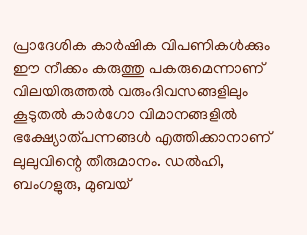പ്രാദേശിക കാർഷിക വിപണികൾക്കും ഈ നീക്കം കരുത്തു പകരുമെന്നാണ് വിലയിരുത്തൽ വരുംദിവസങ്ങളിലും കൂടുതൽ കാർഗോ വിമാനങ്ങളിൽ ഭക്ഷ്യോത്പന്നങ്ങൾ എത്തിക്കാനാണ് ലുലുവിന്റെ തീരുമാനം. ഡൽഹി, ബംഗളുരു, മുബയ്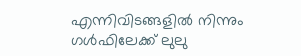എന്നിവിടങ്ങളിൽ നിന്നും ഗൾഫിലേക്ക് ലുലു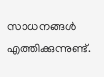സാധനങ്ങൾ എത്തിക്കുന്നുണ്ട്.